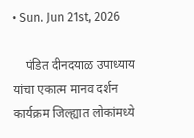• Sun. Jun 21st, 2026

    पंडित दीनदयाळ उपाध्याय यांचा एकात्म मानव दर्शन कार्यक्रम जिल्ह्यात लोकांमध्ये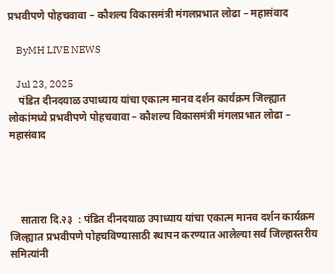प्रभवीपणे पोहचवावा – कौशल्य विकासमंत्री मंगलप्रभात लोढा – महासंवाद

    ByMH LIVE NEWS

    Jul 23, 2025
    पंडित दीनदयाळ उपाध्याय यांचा एकात्म मानव दर्शन कार्यक्रम जिल्ह्यात लोकांमध्ये प्रभवीपणे पोहचवावा – कौशल्य विकासमंत्री मंगलप्रभात लोढा – महासंवाद




    सातारा दि.२३  : पंडित दीनदयाळ उपाध्याय यांचा एकात्म मानव दर्शन कार्यक्रम जिल्ह्यात प्रभवीपणे पोहचविण्यासाठी स्थापन करण्यात आलेल्या सर्व जिल्हास्तरीय समित्यांनी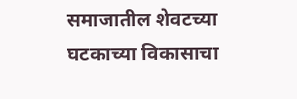समाजातील शेवटच्या घटकाच्या विकासाचा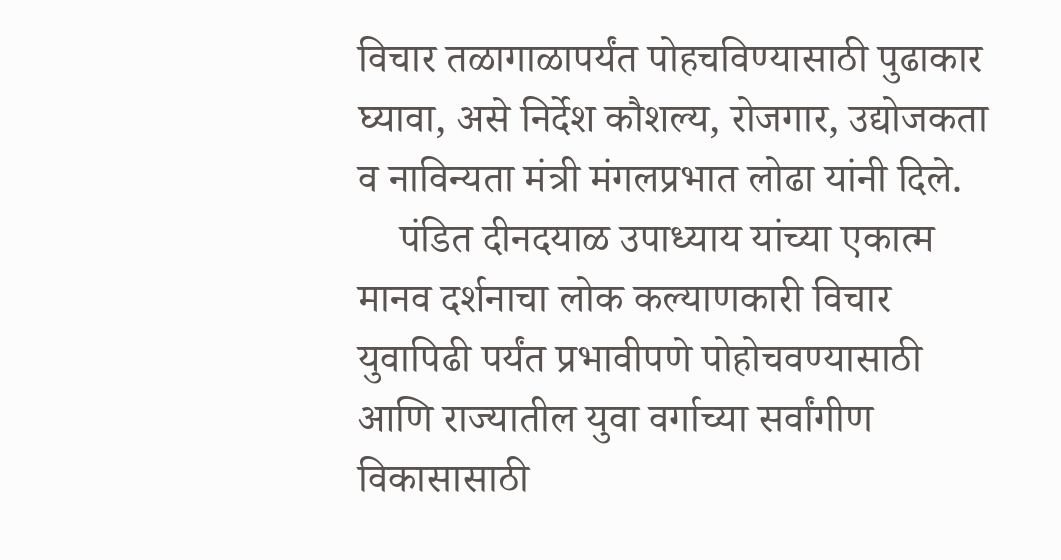विचार तळागाळापर्यंत पोहचविण्यासाठी पुढाकार घ्यावा, असे निर्देश कौशल्य, रोजगार, उद्योजकता व नाविन्यता मंत्री मंगलप्रभात लोढा यांनी दिले.
    पंडित दीनदयाळ उपाध्याय यांच्या एकात्म मानव दर्शनाचा लोक कल्याणकारी विचार युवापिढी पर्यंत प्रभावीपणे पोहोचवण्यासाठी आणि राज्यातील युवा वर्गाच्या सर्वांगीण विकासासाठी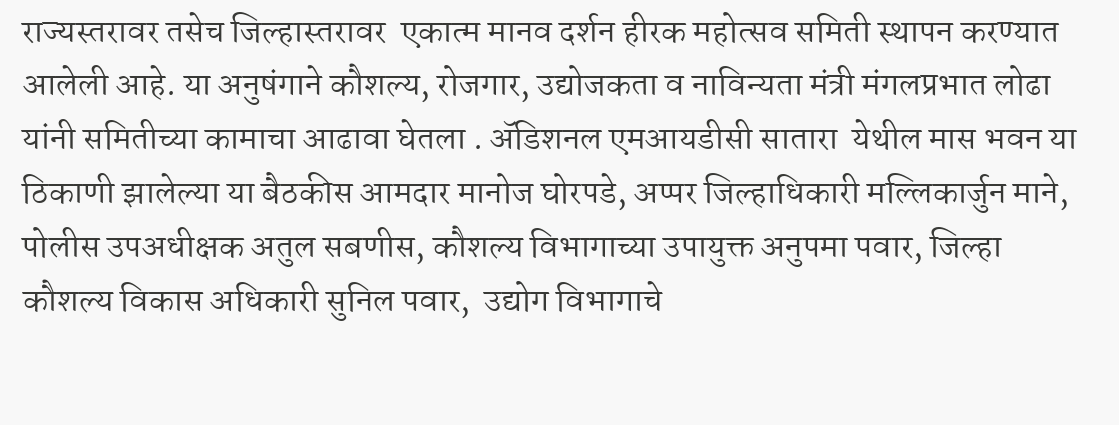राज्यस्तरावर तसेच जिल्हास्तरावर  एकात्म मानव दर्शन हीरक महोत्सव समिती स्थापन करण्यात आलेली आहे. या अनुषंगाने कौशल्य, रोजगार, उद्योजकता व नाविन्यता मंत्री मंगलप्रभात लोढा यांनी समितीच्या कामाचा आढावा घेतला . ॲडिशनल एमआयडीसी सातारा  येथील मास भवन या ठिकाणी झालेल्या या बैठकीस आमदार मानोज घोरपडे, अप्पर जिल्हाधिकारी मल्लिकार्जुन माने, पोलीस उपअधीक्षक अतुल सबणीस, कौशल्य विभागाच्या उपायुक्त अनुपमा पवार, जिल्हा कौशल्य विकास अधिकारी सुनिल पवार,  उद्योग विभागाचे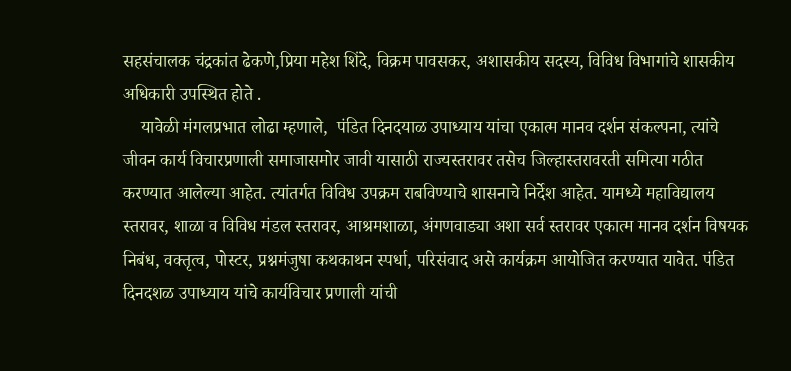सहसंचालक चंद्रकांत ढेकणे,प्रिया महेश शिंदे, विक्रम पावसकर, अशासकीय सदस्य, विविध विभागांचे शासकीय अधिकारी उपस्थित होते .
    यावेळी मंगलप्रभात लोढा म्हणाले,  पंडित दिनदयाळ उपाध्याय यांचा एकात्म मानव दर्शन संकल्पना, त्यांचे जीवन कार्य विचारप्रणाली समाजासमोर जावी यासाठी राज्यस्तरावर तसेच जिल्हास्तरावरती समित्या गठीत करण्यात आलेल्या आहेत. त्यांतर्गत विविध उपक्रम राबविण्याचे शासनाचे निर्देश आहेत. यामध्ये महाविद्यालय स्तरावर, शाळा व विविध मंडल स्तरावर, आश्रमशाळा, अंगणवाड्या अशा सर्व स्तरावर एकात्म मानव दर्शन विषयक निबंध, वक्तृत्व, पोस्टर, प्रश्नमंजुषा कथकाथन स्पर्धा, परिसंवाद असे कार्यक्रम आयोजित करण्यात यावेत. पंडित दिनदशळ उपाध्याय यांचे कार्यविचार प्रणाली यांची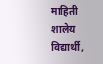माहिती शालेय विद्यार्थी,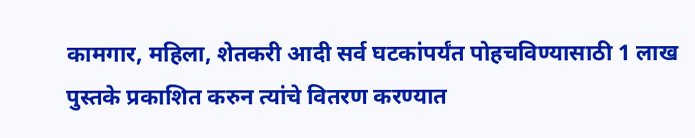कामगार, महिला, शेतकरी आदी सर्व घटकांपर्यंत पोहचविण्यासाठी 1 लाख पुस्तके प्रकाशित करुन त्यांचे वितरण करण्यात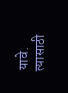यावे. त्यासाठी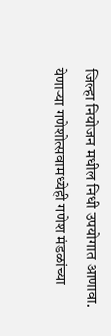जिल्हा नियोजन मधील निधी उपयोगात आणावा. येणाऱ्या गणेशोत्सवामध्येही गणेश मंडळांच्या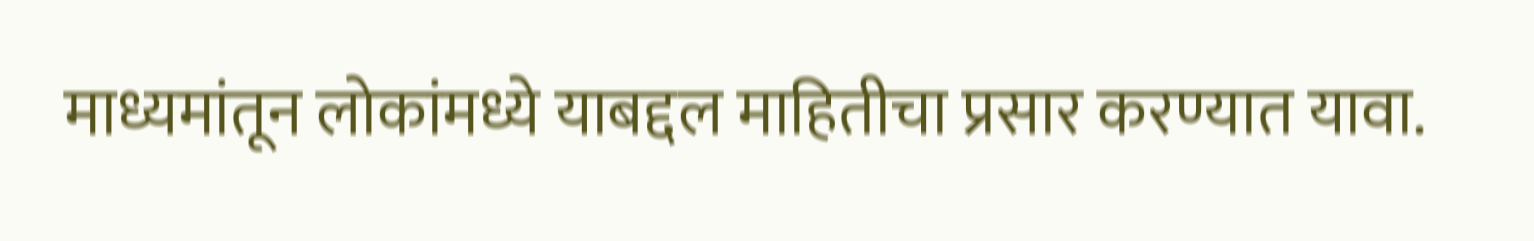माध्यमांतून लोकांमध्ये याबद्दल माहितीचा प्रसार करण्यात यावा.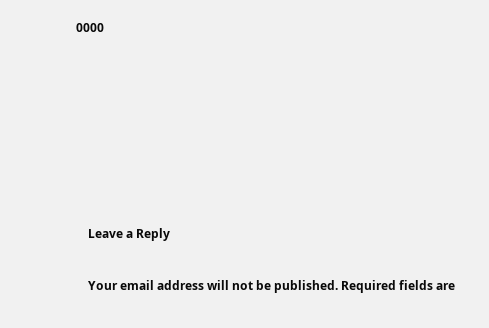0000







    Leave a Reply

    Your email address will not be published. Required fields are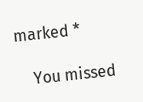marked *

    You missed